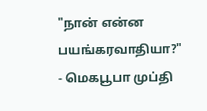"நான் என்ன பயங்கரவாதியா?" - மெகபூபா முப்தி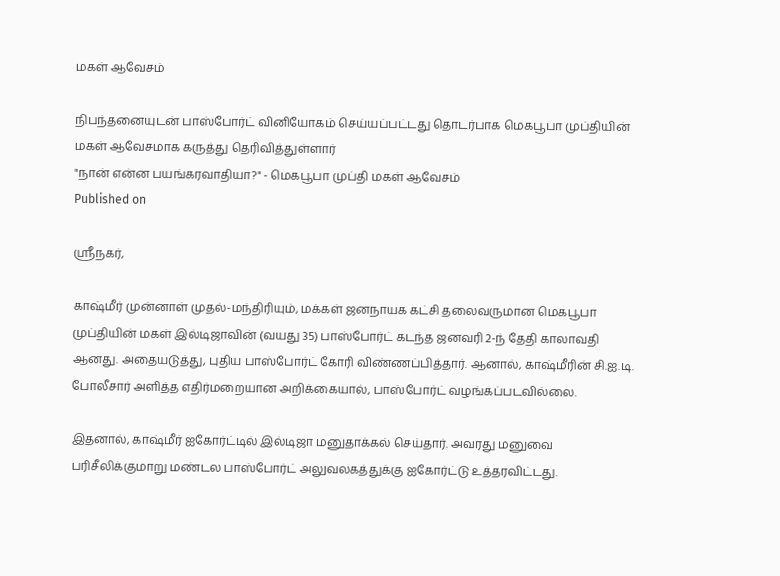மகள் ஆவேசம்

நிபந்தனையுடன் பாஸ்போர்ட் வினியோகம் செய்யப்பட்டது தொடர்பாக மெகபூபா முப்தியின் மகள் ஆவேசமாக கருத்து தெரிவித்துள்ளார்
"நான் என்ன பயங்கரவாதியா?" - மெகபூபா முப்தி மகள் ஆவேசம்
Published on

ஸ்ரீநகர்,

காஷ்மீர் முன்னாள் முதல்-மந்திரியும், மக்கள் ஜனநாயக கட்சி தலைவருமான மெகபூபா முப்தியின் மகள் இல்டிஜாவின் (வயது 35) பாஸ்போர்ட் கடந்த ஜனவரி 2-ந் தேதி காலாவதி ஆனது. அதையடுத்து, புதிய பாஸ்போர்ட் கோரி விண்ணப்பித்தார். ஆனால், காஷ்மீரின் சி.ஐ.டி. போலீசார் அளித்த எதிர்மறையான அறிக்கையால், பாஸ்போர்ட் வழங்கப்படவில்லை.

இதனால், காஷ்மீர் ஐகோர்ட்டில் இல்டிஜா மனுதாக்கல் செய்தார். அவரது மனுவை பரிசீலிக்குமாறு மண்டல பாஸ்போர்ட் அலுவலகத்துக்கு ஐகோர்ட்டு உத்தரவிட்டது.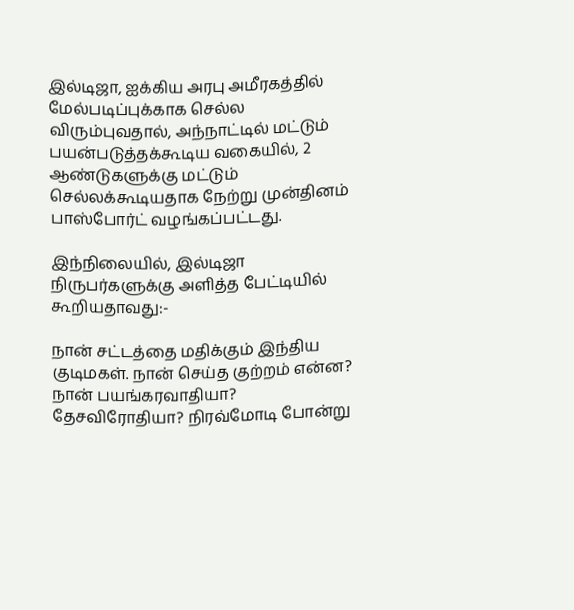இல்டிஜா, ஐக்கிய அரபு அமீரகத்தில் மேல்படிப்புக்காக செல்ல விரும்புவதால், அந்நாட்டில் மட்டும் பயன்படுத்தக்கூடிய வகையில், 2 ஆண்டுகளுக்கு மட்டும் செல்லக்கூடியதாக நேற்று முன்தினம் பாஸ்போர்ட் வழங்கப்பட்டது.

இந்நிலையில், இல்டிஜா நிருபர்களுக்கு அளித்த பேட்டியில் கூறியதாவது:-

நான் சட்டத்தை மதிக்கும் இந்திய குடிமகள். நான் செய்த குற்றம் என்ன? நான் பயங்கரவாதியா? தேசவிரோதியா? நிரவ்மோடி போன்று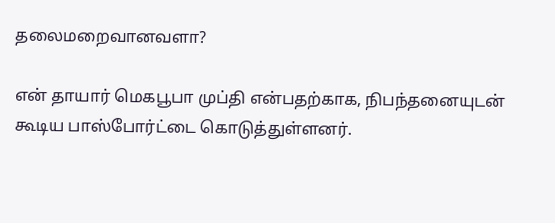தலைமறைவானவளா?

என் தாயார் மெகபூபா முப்தி என்பதற்காக, நிபந்தனையுடன் கூடிய பாஸ்போர்ட்டை கொடுத்துள்ளனர்.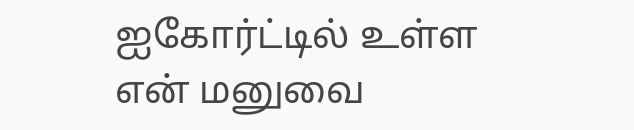ஐகோர்ட்டில் உள்ள என் மனுவை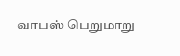வாபஸ் பெறுமாறு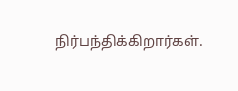நிர்பந்திக்கிறார்கள்.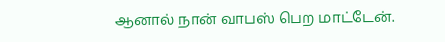ஆனால் நான் வாபஸ் பெற மாட்டேன்.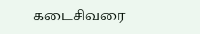கடைசிவரை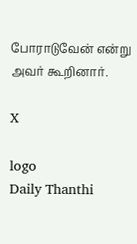போராடுவேன் என்று அவர் கூறினார்.

X

logo
Daily Thanthi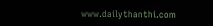www.dailythanthi.com